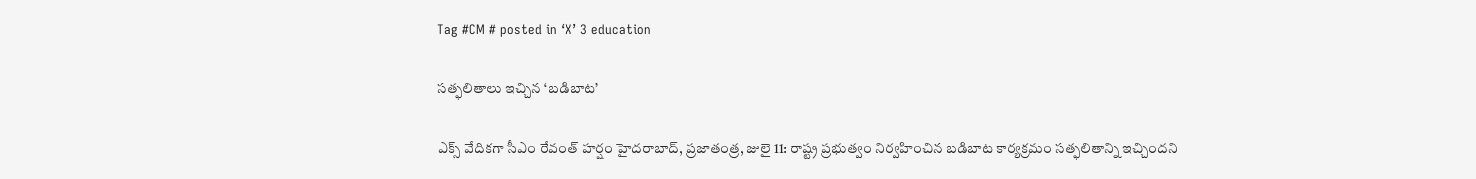Tag #CM # posted in ‘X’ 3 education

సత్ఫలితాలు ఇచ్చిన ‘బడిబాట’

ఎక్స్‌ వేదికగా సీఎం రేవంత్‌ హర్షం హైదరాబాద్‌, ప్రజాతంత్ర, జులై 11: రాష్ట్ర ప్రభుత్వం నిర్వహించిన బడిబాట కార్యక్రమం సత్ఫలితాన్ని ఇచ్చిందని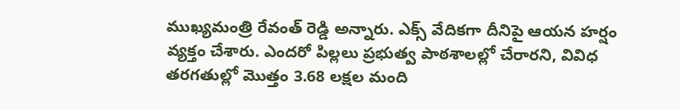ముఖ్యమంత్రి రేవంత్‌ రెడ్డి అన్నారు. ఎక్స్‌ వేదికగా దీనిపై ఆయన హర్షం వ్యక్తం చేశారు. ఎందరో పిల్లలు ప్రభుత్వ పాఠశాలల్లో చేరారని, వివిధ తరగతుల్లో మొత్తం 3.68 లక్షల మంది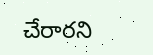చేరారని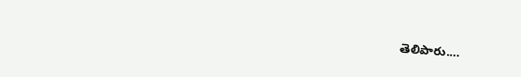తెలిపారు.…